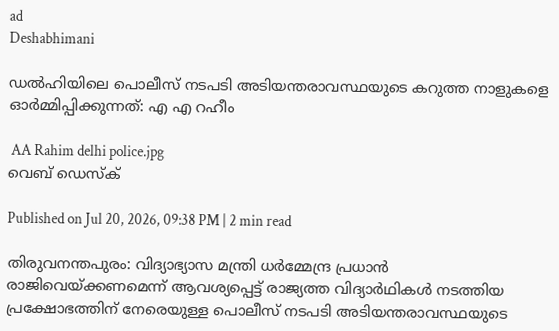ad
Deshabhimani

ഡൽഹിയിലെ പൊലീസ് നടപടി അടിയന്തരാവസ്ഥയുടെ കറുത്ത നാളുകളെ ഓർമ്മിപ്പിക്കുന്നത്: എ എ റഹീം

 AA Rahim delhi police.jpg
വെബ് ഡെസ്ക്

Published on Jul 20, 2026, 09:38 PM | 2 min read

തിരുവനന്തപുരം: വിദ്യാഭ്യാസ മന്ത്രി ധർമ്മേന്ദ്ര പ്രധാൻ രാജിവെയ്ക്കണമെന്ന് ആവശ്യപ്പെട്ട് രാജ്യത്ത വിദ്യാർഥികൾ നടത്തിയ പ്രക്ഷോഭത്തിന്‌ നേരെയുള്ള പൊലീസ് നടപടി അടിയന്തരാവസ്ഥയുടെ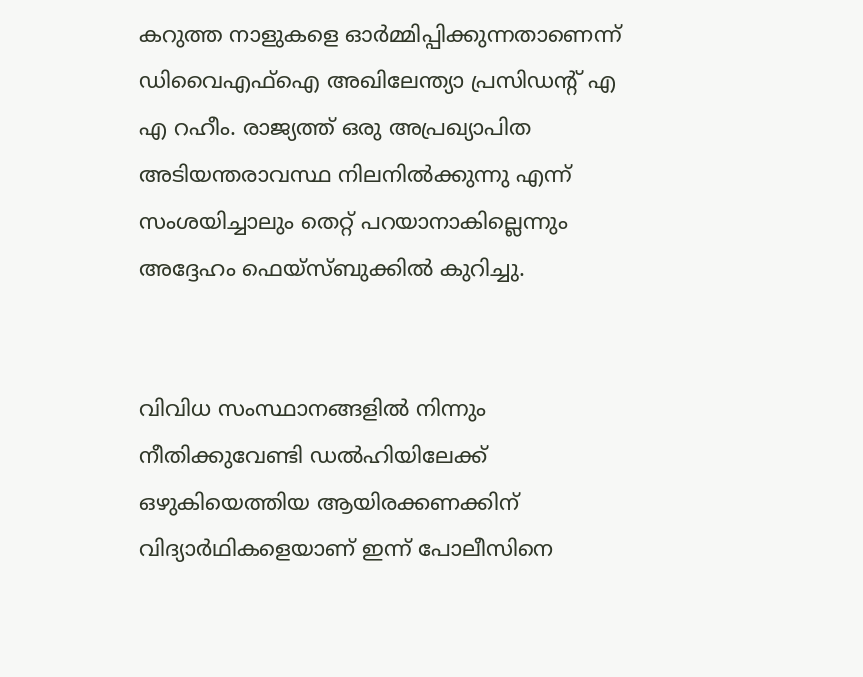കറുത്ത നാളുകളെ ഓർമ്മിപ്പിക്കുന്നതാണെന്ന് ഡിവൈഎഫ്ഐ അഖിലേന്ത്യാ പ്രസിഡന്റ് എ എ റഹീം. രാജ്യത്ത് ഒരു അപ്രഖ്യാപിത അടിയന്തരാവസ്ഥ നിലനിൽക്കുന്നു എന്ന് സംശയിച്ചാലും തെറ്റ് പറയാനാകില്ലെന്നും അദ്ദേഹം ഫെയ്സ്ബുക്കിൽ കുറിച്ചു.


വിവിധ സംസ്ഥാനങ്ങളിൽ നിന്നും നീതിക്കുവേണ്ടി ഡൽഹിയിലേക്ക് ഒഴുകിയെത്തിയ ആയിരക്കണക്കിന് വിദ്യാർഥികളെയാണ് ഇന്ന് പോലീസിനെ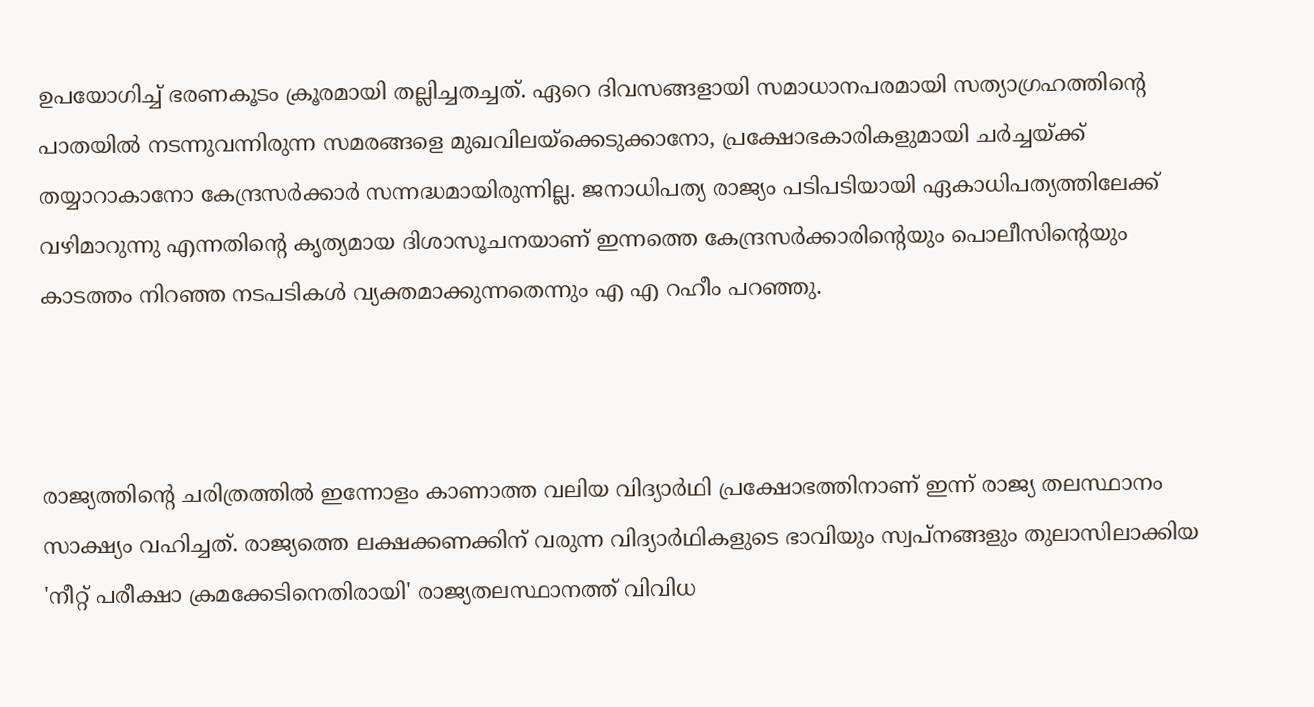ഉപയോഗിച്ച് ഭരണകൂടം ക്രൂരമായി തല്ലിച്ചതച്ചത്. ഏറെ ദിവസങ്ങളായി സമാധാനപരമായി സത്യാഗ്രഹത്തിന്റെ പാതയിൽ നടന്നുവന്നിരുന്ന സമരങ്ങളെ മുഖവിലയ്ക്കെടുക്കാനോ, പ്രക്ഷോഭകാരികളുമായി ചർച്ചയ്ക്ക് തയ്യാറാകാനോ കേന്ദ്രസർക്കാർ സന്നദ്ധമായിരുന്നില്ല. ജനാധിപത്യ രാജ്യം പടിപടിയായി ഏകാധിപത്യത്തിലേക്ക് വഴിമാറുന്നു എന്നതിന്റെ കൃത്യമായ ദിശാസൂചനയാണ് ഇന്നത്തെ കേന്ദ്രസർക്കാരിന്റെയും പൊലീസിന്റെയും കാടത്തം നിറഞ്ഞ നടപടികൾ വ്യക്തമാക്കുന്നതെന്നും എ എ റഹീം പറഞ്ഞു.



രാജ്യത്തിന്റെ ചരിത്രത്തിൽ ഇന്നോളം കാണാത്ത വലിയ വിദ്യാർഥി പ്രക്ഷോഭത്തിനാണ് ഇന്ന് രാജ്യ തലസ്ഥാനം സാക്ഷ്യം വഹിച്ചത്. രാജ്യത്തെ ലക്ഷക്കണക്കിന് വരുന്ന വിദ്യാർഥികളുടെ ഭാവിയും സ്വപ്നങ്ങളും തുലാസിലാക്കിയ 'നീറ്റ് പരീക്ഷാ ക്രമക്കേടിനെതിരായി' രാജ്യതലസ്ഥാനത്ത് വിവിധ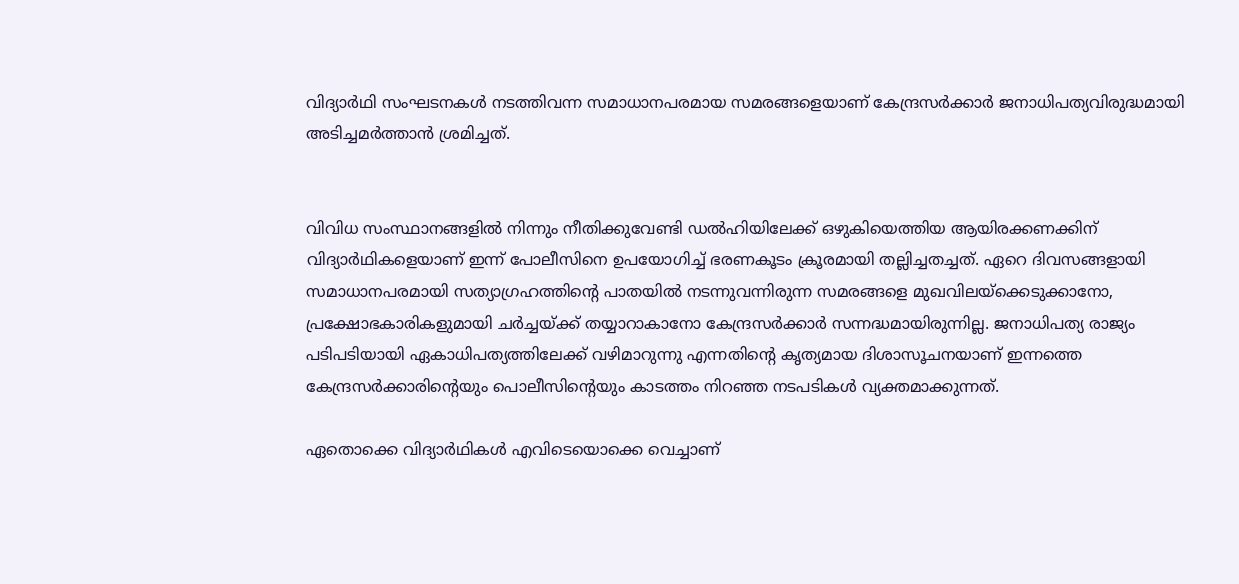വിദ്യാർഥി സംഘടനകൾ നടത്തിവന്ന സമാധാനപരമായ സമരങ്ങളെയാണ് കേന്ദ്രസർക്കാർ ജനാധിപത്യവിരുദ്ധമായി അടിച്ചമർത്താൻ ശ്രമിച്ചത്.


വിവിധ സംസ്ഥാനങ്ങളിൽ നിന്നും നീതിക്കുവേണ്ടി ഡൽഹിയിലേക്ക് ഒഴുകിയെത്തിയ ആയിരക്കണക്കിന് വിദ്യാർഥികളെയാണ് ഇന്ന് പോലീസിനെ ഉപയോഗിച്ച് ഭരണകൂടം ക്രൂരമായി തല്ലിച്ചതച്ചത്. ഏറെ ദിവസങ്ങളായി സമാധാനപരമായി സത്യാഗ്രഹത്തിന്റെ പാതയിൽ നടന്നുവന്നിരുന്ന സമരങ്ങളെ മുഖവിലയ്ക്കെടുക്കാനോ, പ്രക്ഷോഭകാരികളുമായി ചർച്ചയ്ക്ക് തയ്യാറാകാനോ കേന്ദ്രസർക്കാർ സന്നദ്ധമായിരുന്നില്ല. ജനാധിപത്യ രാജ്യം പടിപടിയായി ഏകാധിപത്യത്തിലേക്ക് വഴിമാറുന്നു എന്നതിന്റെ കൃത്യമായ ദിശാസൂചനയാണ് ഇന്നത്തെ കേന്ദ്രസർക്കാരിന്റെയും പൊലീസിന്റെയും കാടത്തം നിറഞ്ഞ നടപടികൾ വ്യക്തമാക്കുന്നത്.

ഏതൊക്കെ വിദ്യാർഥികൾ എവിടെയൊക്കെ വെച്ചാണ്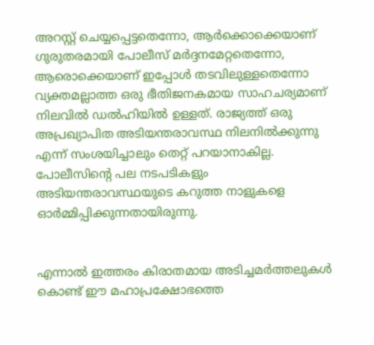അറസ്റ്റ് ചെയ്യപ്പെട്ടതെന്നോ, ആർക്കൊക്കെയാണ് ഗുരുതരമായി പോലീസ് മർദ്ദനമേറ്റതെന്നോ, ആരൊക്കെയാണ് ഇപ്പോൾ തടവിലുള്ളതെന്നോ വ്യക്തമല്ലാത്ത ഒരു ഭീതിജനകമായ സാഹചര്യമാണ് നിലവിൽ ഡൽഹിയിൽ ഉള്ളത്. രാജ്യത്ത് ഒരു അപ്രഖ്യാപിത അടിയന്തരാവസ്ഥ നിലനിൽക്കുന്നു എന്ന് സംശയിച്ചാലും തെറ്റ് പറയാനാകില്ല. പോലീസിന്റെ പല നടപടികളും അടിയന്തരാവസ്ഥയുടെ കറുത്ത നാളുകളെ ഓർമ്മിപ്പിക്കുന്നതായിരുന്നു.


എന്നാൽ ഇത്തരം കിരാതമായ അടിച്ചമർത്തലുകൾ കൊണ്ട് ഈ മഹാപ്രക്ഷോഭത്തെ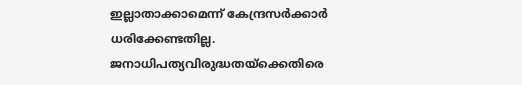ഇല്ലാതാക്കാമെന്ന് കേന്ദ്രസർക്കാർ ധരിക്കേണ്ടതില്ല. ജനാധിപത്യവിരുദ്ധതയ്ക്കെതിരെ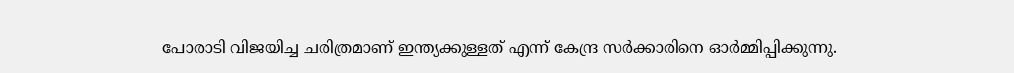പോരാടി വിജയിച്ച ചരിത്രമാണ് ഇന്ത്യക്കുള്ളത് എന്ന് കേന്ദ്ര സർക്കാരിനെ ഓർമ്മിപ്പിക്കുന്നു.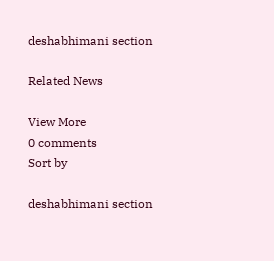deshabhimani section

Related News

View More
0 comments
Sort by

deshabhimani section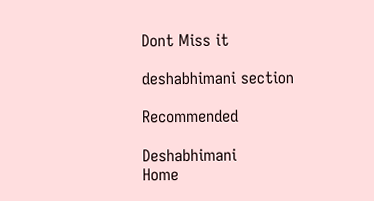Dont Miss it

deshabhimani section

Recommended

Deshabhimani
Home